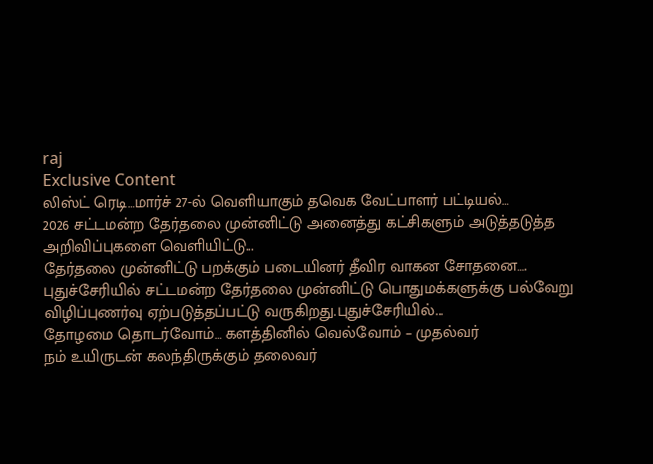raj
Exclusive Content
லிஸ்ட் ரெடி…மார்ச் 27-ல் வெளியாகும் தவெக வேட்பாளர் பட்டியல்…
2026 சட்டமன்ற தேர்தலை முன்னிட்டு அனைத்து கட்சிகளும் அடுத்தடுத்த அறிவிப்புகளை வெளியிட்டு...
தேர்தலை முன்னிட்டு பறக்கும் படையினர் தீவிர வாகன சோதனை….
புதுச்சேரியில் சட்டமன்ற தேர்தலை முன்னிட்டு பொதுமக்களுக்கு பல்வேறு விழிப்புணர்வு ஏற்படுத்தப்பட்டு வருகிறது.புதுச்சேரியில்...
தோழமை தொடர்வோம்… களத்தினில் வெல்வோம் – முதல்வர்
நம் உயிருடன் கலந்திருக்கும் தலைவர்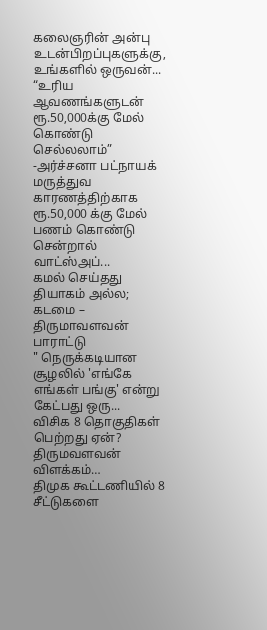கலைஞரின் அன்பு உடன்பிறப்புகளுக்கு, உங்களில் ஒருவன்...
“உரிய ஆவணங்களுடன் ரூ.50,000க்கு மேல் கொண்டு செல்லலாம்” -அர்ச்சனா பட்நாயக்
மருத்துவ காரணத்திற்காக ரூ.50,000 க்கு மேல் பணம் கொண்டு சென்றால் வாட்ஸ்அப்...
கமல் செய்தது தியாகம் அல்ல; கடமை – திருமாவளவன் பாராட்டு
" நெருக்கடியான சூழலில் 'எங்கே எங்கள் பங்கு' என்று கேட்பது ஒரு...
விசிக 8 தொகுதிகள் பெற்றது ஏன்? திருமவளவன் விளக்கம்…
திமுக கூட்டணியில் 8 சீட்டுகளை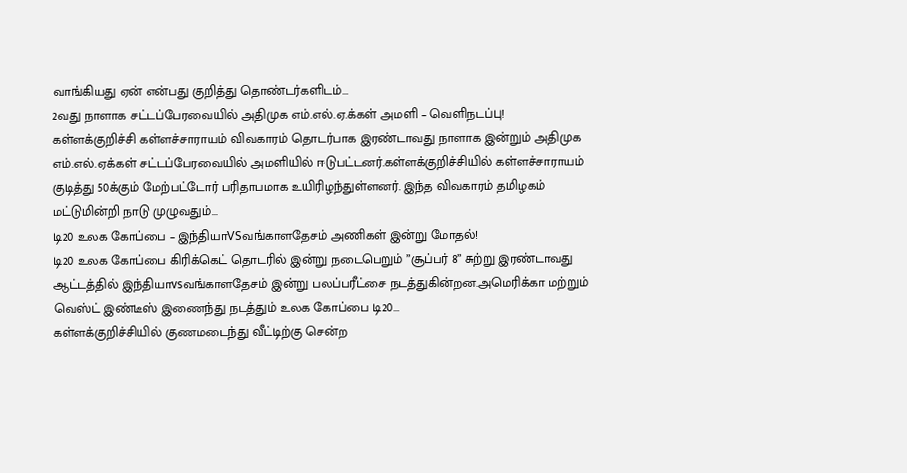வாங்கியது ஏன் என்பது குறித்து தொண்டர்களிடம்...
2வது நாளாக சட்டப்பேரவையில் அதிமுக எம்.எல்.ஏ.க்கள் அமளி – வெளிநடப்பு!
கள்ளக்குறிச்சி கள்ளச்சாராயம் விவகாரம் தொடர்பாக இரண்டாவது நாளாக இன்றும் அதிமுக எம்.எல்.ஏக்கள் சட்டப்பேரவையில் அமளியில் ஈடுபட்டனர்.கள்ளக்குறிச்சியில் கள்ளச்சாராயம் குடித்து 50க்கும் மேற்பட்டோர் பரிதாபமாக உயிரிழந்துள்ளனர். இந்த விவகாரம் தமிழகம் மட்டுமின்றி நாடு முழுவதும்...
டி20 உலக கோப்பை – இந்தியாVSவங்காளதேசம் அணிகள் இன்று மோதல்!
டி20 உலக கோப்பை கிரிக்கெட் தொடரில் இன்று நடைபெறும் ”சூப்பர் 8” சுற்று இரண்டாவது ஆட்டத்தில் இந்தியாvsவங்காளதேசம் இன்று பலப்பரீட்சை நடத்துகின்றன.அமெரிக்கா மற்றும் வெஸ்ட் இண்டீஸ் இணைந்து நடத்தும் உலக கோப்பை டி20...
கள்ளக்குறிச்சியில் குணமடைந்து வீட்டிற்கு சென்ற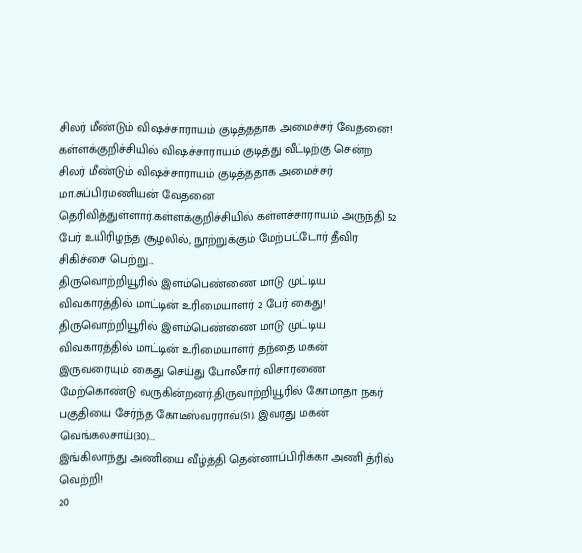சிலர் மீண்டும் விஷச்சாராயம் குடித்ததாக அமைச்சர் வேதனை!
கள்ளக்குறிச்சியில் விஷச்சாராயம் குடித்து வீட்டிற்கு சென்ற சிலர் மீண்டும் விஷச்சாராயம் குடித்ததாக அமைச்சர் மா.சுப்பிரமணியன் வேதனை தெரிவித்துள்ளார்.கள்ளக்குறிச்சியில் கள்ளச்சாராயம் அருந்தி 52 பேர் உயிரிழந்த சூழலில், நூற்றுக்கும் மேற்பட்டோர் தீவிர சிகிச்சை பெற்று...
திருவொற்றியூரில் இளம்பெண்ணை மாடு முட்டிய விவகாரத்தில் மாட்டின் உரிமையாளர் 2 பேர் கைது!
திருவொற்றியூரில் இளம்பெண்ணை மாடு முட்டிய விவகாரத்தில் மாட்டின் உரிமையாளர் தந்தை மகன் இருவரையும் கைது செய்து போலீசார் விசாரணை மேற்கொண்டு வருகின்றனர்.திருவாற்றியூரில் கோமாதா நகர் பகுதியை சேர்ந்த கோடீஸ்வரராவ்(51). இவரது மகன் வெங்கலசாய்(30)...
இங்கிலாந்து அணியை வீழ்த்தி தென்னாப்பிரிக்கா அணி த்ரில் வெற்றி!
20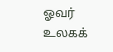ஓவர் உலகக்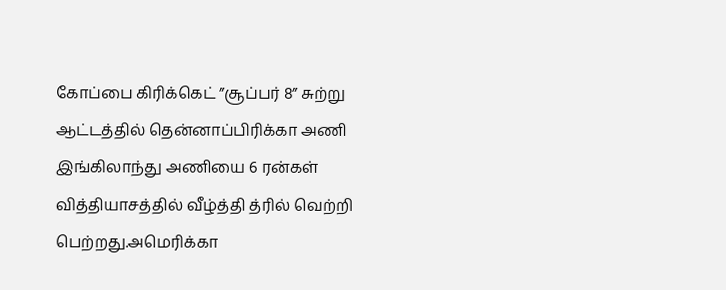கோப்பை கிரிக்கெட் ”சூப்பர் 8” சுற்று ஆட்டத்தில் தென்னாப்பிரிக்கா அணி இங்கிலாந்து அணியை 6 ரன்கள் வித்தியாசத்தில் வீழ்த்தி த்ரில் வெற்றி பெற்றது.அமெரிக்கா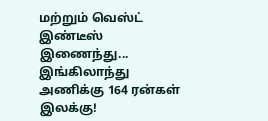மற்றும் வெஸ்ட் இண்டீஸ் இணைந்து...
இங்கிலாந்து அணிக்கு 164 ரன்கள் இலக்கு!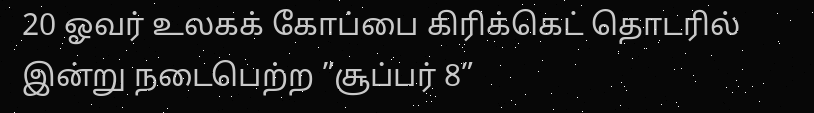20 ஓவர் உலகக் கோப்பை கிரிக்கெட் தொடரில் இன்று நடைபெற்ற ”சூப்பர் 8”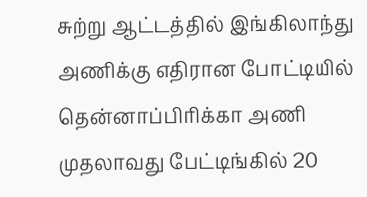சுற்று ஆட்டத்தில் இங்கிலாந்து அணிக்கு எதிரான போட்டியில் தென்னாப்பிரிக்கா அணி முதலாவது பேட்டிங்கில் 20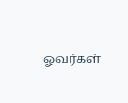ஓவர்கள்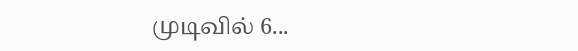முடிவில் 6...